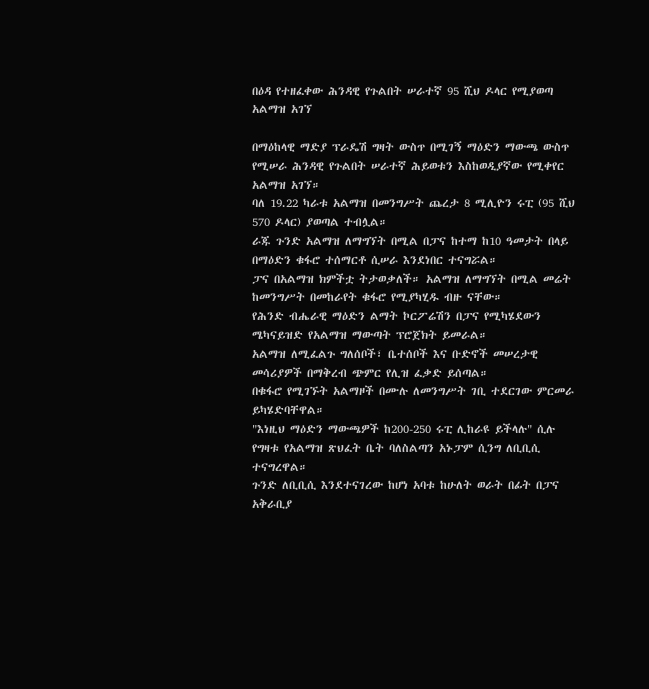በዕዳ የተዘፈቀው ሕንዳዊ የጉልበት ሠራተኛ 95 ሺህ ዶላር የሚያወጣ አልማዝ አገኘ

በማዕከላዊ ማድያ ፕራዴሽ ግዛት ውስጥ በሚገኝ ማዕድን ማውጫ ውስጥ የሚሠራ ሕንዳዊ የጉልበት ሠራተኛ ሕይወቱን እስከወዲያኛው የሚቀየር አልማዝ አገኘ።
ባለ 19.22 ካራቱ አልማዝ በመንግሥት ጨረታ 8 ሚሊዮን ሩፒ (95 ሺህ 570 ዶላር) ያወጣል ተብሏል።
ራጁ ጉንድ አልማዝ ለማግኘት በሚል በፓና ከተማ ከ10 ዓመታት በላይ በማዕድን ቁፋሮ ተሰማርቶ ሲሠራ እንደነበር ተናግሯል።
ፓና በአልማዝ ክምችቷ ትታወቃለች። አልማዝ ለማግኘት በሚል መሬት ከመንግሥት በመከራየት ቁፋሮ የሚያካሂዱ ብዙ ናቸው።
የሕንድ ብሔራዊ ማዕድን ልማት ኮርፖሬሽን በፓና የሚካሄደውን ሜካናይዝድ የአልማዝ ማውጣት ፕሮጀክት ይመራል።
አልማዝ ለሚፈልጉ ግለሰቦች፣ ቤተሰቦች እና ቡድኖች መሠረታዊ መሳሪያዎች በማቅረብ ጭምር የሊዝ ፈቃድ ይሰጣል።
በቁፋሮ የሚገኙት አልማዞች በሙሉ ለመንግሥት ገቢ ተደርገው ምርመራ ይካሄድባቸዋል።
"እነዚህ ማዕድን ማውጫዎች ከ200-250 ሩፒ ሊከራዩ ይችላሉ" ሲሉ የግዛቱ የአልማዝ ጽህፈት ቤት ባለስልጣን አኑፓም ሲንግ ለቢቢሲ ተናግረዋል።
ጉንድ ለቢቢሲ እንደተናገረው ከሆነ አባቱ ከሁለት ወራት በፊት በፓና አቅራቢያ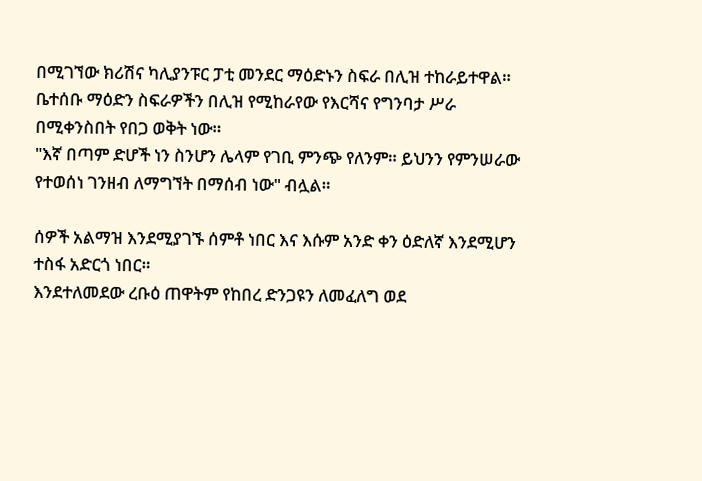በሚገኘው ክሪሽና ካሊያንፑር ፓቲ መንደር ማዕድኑን ስፍራ በሊዝ ተከራይተዋል።
ቤተሰቡ ማዕድን ስፍራዎችን በሊዝ የሚከራየው የእርሻና የግንባታ ሥራ በሚቀንስበት የበጋ ወቅት ነው።
"እኛ በጣም ድሆች ነን ስንሆን ሌላም የገቢ ምንጭ የለንም። ይህንን የምንሠራው የተወሰነ ገንዘብ ለማግኘት በማሰብ ነው" ብሏል።

ሰዎች አልማዝ እንደሚያገኙ ሰምቶ ነበር እና እሱም አንድ ቀን ዕድለኛ እንደሚሆን ተስፋ አድርጎ ነበር።
እንደተለመደው ረቡዕ ጠዋትም የከበረ ድንጋዩን ለመፈለግ ወደ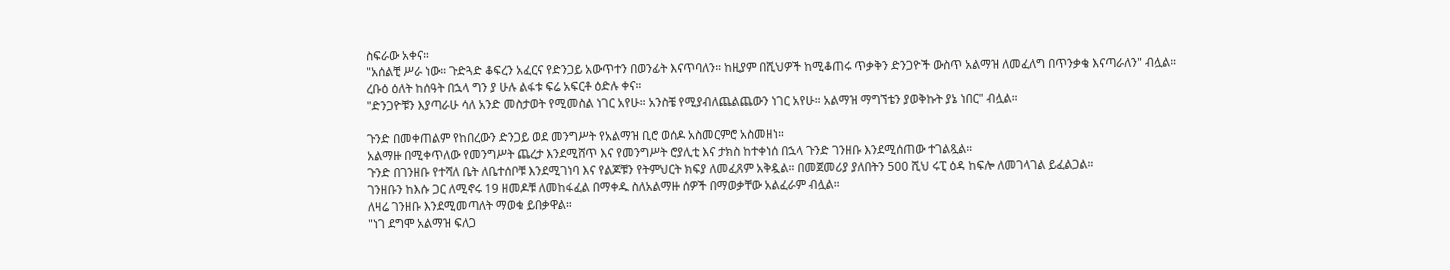ስፍራው አቀና።
"አሰልቺ ሥራ ነው። ጉድጓድ ቆፍረን አፈርና የድንጋይ አውጥተን በወንፊት እናጥባለን። ከዚያም በሺህዎች ከሚቆጠሩ ጥቃቅን ድንጋዮች ውስጥ አልማዝ ለመፈለግ በጥንቃቄ እናጣራለን" ብሏል።
ረቡዕ ዕለት ከሰዓት በኋላ ግን ያ ሁሉ ልፋቱ ፍሬ አፍርቶ ዕድሉ ቀና።
"ድንጋዮቹን እያጣራሁ ሳለ አንድ መስታወት የሚመስል ነገር አየሁ። አንስቼ የሚያብለጨልጨውን ነገር አየሁ። አልማዝ ማግኘቴን ያወቅኩት ያኔ ነበር" ብሏል።

ጉንድ በመቀጠልም የከበረውን ድንጋይ ወደ መንግሥት የአልማዝ ቢሮ ወሰዶ አስመርምሮ አስመዘነ።
አልማዙ በሚቀጥለው የመንግሥት ጨረታ እንደሚሸጥ እና የመንግሥት ሮያሊቲ እና ታክስ ከተቀነሰ በኋላ ጉንድ ገንዘቡ እንደሚሰጠው ተገልጿል።
ጉንድ በገንዘቡ የተሻለ ቤት ለቤተሰቦቹ እንደሚገነባ እና የልጆቹን የትምህርት ክፍያ ለመፈጸም አቅዷል። በመጀመሪያ ያለበትን 500 ሺህ ሩፒ ዕዳ ከፍሎ ለመገላገል ይፈልጋል።
ገንዘቡን ከእሱ ጋር ለሚኖሩ 19 ዘመዶቹ ለመከፋፈል በማቀዱ ስለአልማዙ ሰዎች በማወቃቸው አልፈራም ብሏል።
ለዛሬ ገንዘቡ እንደሚመጣለት ማወቁ ይበቃዋል።
"ነገ ደግሞ አልማዝ ፍለጋ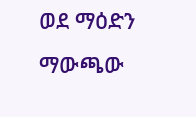ወደ ማዕድን ማውጫው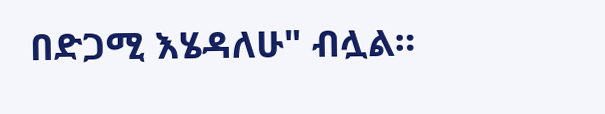በድጋሚ እሄዳለሁ" ብሏል።